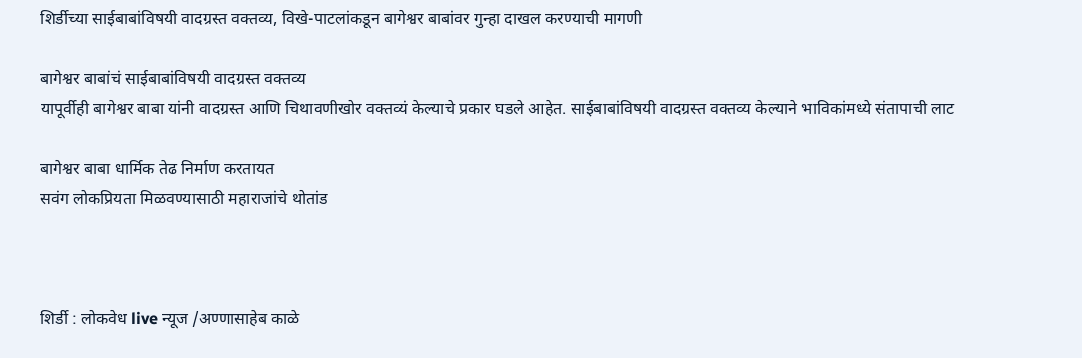शिर्डीच्या साईबाबांविषयी वादग्रस्त वक्तव्य, विखे-पाटलांकडून बागेश्वर बाबांवर गुन्हा दाखल करण्याची मागणी

बागेश्वर बाबांचं साईबाबांविषयी वादग्रस्त वक्तव्य
यापूर्वीही बागेश्वर बाबा यांनी वादग्रस्त आणि चिथावणीखोर वक्तव्यं केल्याचे प्रकार घडले आहेत. साईबाबांविषयी वादग्रस्त वक्तव्य केल्याने भाविकांमध्ये संतापाची लाट

बागेश्वर बाबा धार्मिक तेढ निर्माण करतायत
सवंग लोकप्रियता मिळवण्यासाठी महाराजांचे थोतांड



शिर्डी : लोकवेध live न्यूज /अण्णासाहेब काळे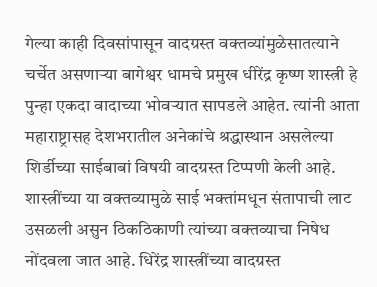गेल्या काही दिवसांपासून वादग्रस्त वक्तव्यांमुळेसातत्याने चर्चेत असणाऱ्या बागेश्वर धामचे प्रमुख धीरेंद्र कृष्ण शास्त्री हे पुन्हा एकदा वादाच्या भोवऱ्यात सापडले आहेत. त्यांनी आता महाराष्ट्रासह देशभरातील अनेकांचे श्रद्धास्थान असलेल्या शिर्डीच्या साईबाबां विषयी वादग्रस्त टिप्पणी केली आहे. शास्त्रींच्या या वक्तव्यामुळे साई भक्तांमधून संतापाची लाट उसळली असुन ठिकठिकाणी त्यांच्या वक्तव्याचा निषेध नोंदवला जात आहे. धिरेंद्र शास्त्रींच्या वादग्रस्त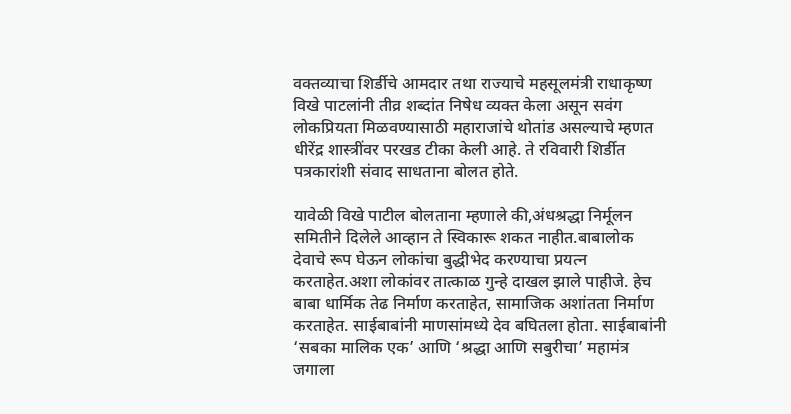वक्तव्याचा शिर्डीचे आमदार तथा राज्याचे महसूलमंत्री राधाकृष्ण विखे पाटलांनी तीव्र शब्दांत निषेध व्यक्त केला असून सवंग लोकप्रियता मिळवण्यासाठी महाराजांचे थोतांड असल्याचे म्हणत धीरेंद्र शास्त्रींवर परखड टीका केली आहे. ते रविवारी शिर्डीत पत्रकारांशी संवाद साधताना बोलत होते.

यावेळी विखे पाटील बोलताना म्हणाले की,अंधश्रद्धा निर्मूलन समितीने दिलेले आव्हान ते स्विकारू शकत नाहीत.बाबालोक देवाचे रूप घेऊन लोकांचा बुद्धीभेद करण्याचा प्रयत्न करताहेत.अशा लोकांवर तात्काळ गुन्हे दाखल झाले पाहीजे. हेच बाबा धार्मिक तेढ निर्माण करताहेत, सामाजिक अशांतता निर्माण करताहेत. साईबाबांनी माणसांमध्ये देव बघितला होता. साईबाबांनी ‘सबका मालिक एक’ आणि ‘श्रद्धा आणि सबुरीचा’ महामंत्र जगाला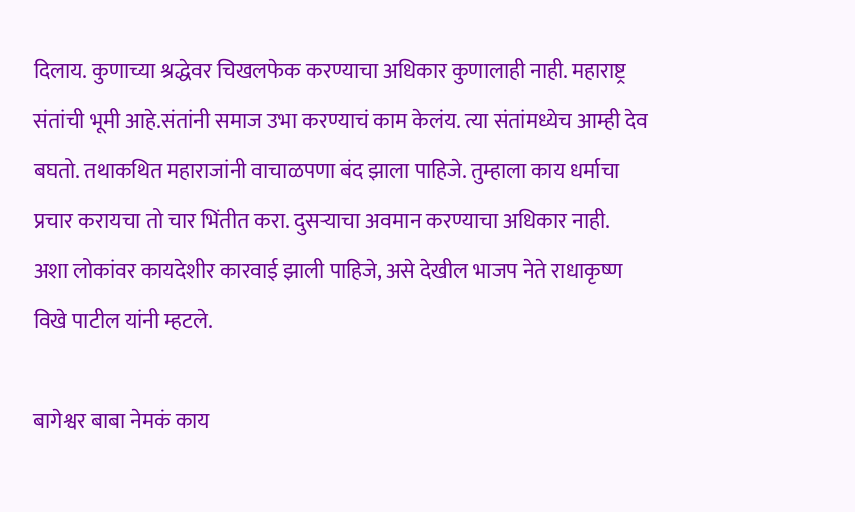दिलाय. कुणाच्या श्रद्धेवर चिखलफेक करण्याचा अधिकार कुणालाही नाही. महाराष्ट्र संतांची भूमी आहे.संतांनी समाज उभा करण्याचं काम केलंय. त्या संतांमध्येच आम्ही देव बघतो. तथाकथित महाराजांनी वाचाळपणा बंद झाला पाहिजे. तुम्हाला काय धर्माचा प्रचार करायचा तो चार भिंतीत करा. दुसर्‍याचा अवमान करण्याचा अधिकार नाही. अशा लोकांवर कायदेशीर कारवाई झाली पाहिजे, असे देखील भाजप नेते राधाकृष्ण विखे पाटील यांनी म्हटले.

बागेश्वर बाबा नेमकं काय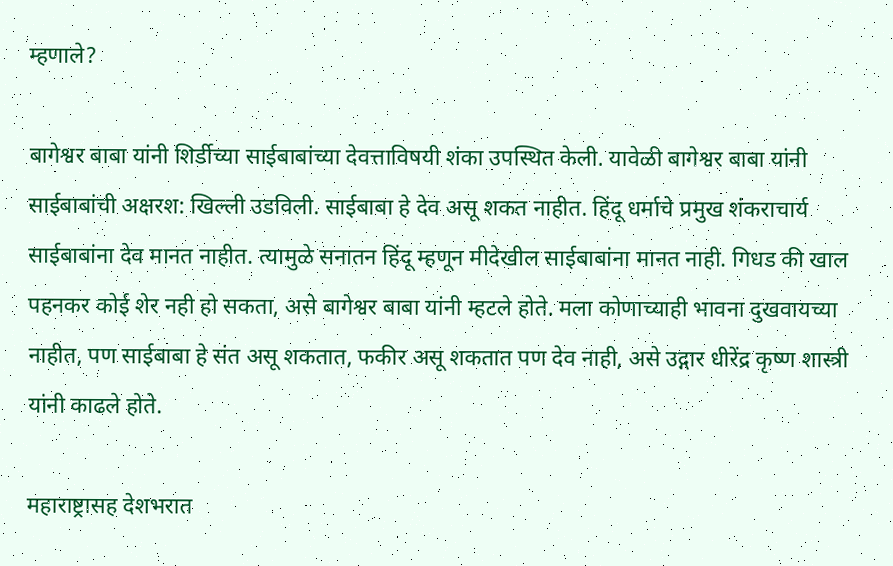म्हणाले?

बागेश्वर बाबा यांनी शिर्डीच्या साईबाबांच्या देवत्ताविषयी शंका उपस्थित केली. यावेळी बागेश्वर बाबा यांनी साईबाबांची अक्षरश: खिल्ली उडविली. साईबाबा हे देव असू शकत नाहीत. हिंदू धर्माचे प्रमुख शंकराचार्य साईबाबांना देव मानत नाहीत. त्यामुळे सनातन हिंदू म्हणून मीदेखील साईबाबांना मानत नाही. गिधड की खाल पहनकर कोई शेर नही हो सकता, असे बागेश्वर बाबा यांनी म्हटले होते. मला कोणाच्याही भावना दुखवायच्या नाहीत, पण साईबाबा हे संत असू शकतात, फकीर असू शकतात पण देव नाही, असे उद्गार धीरेंद्र कृष्ण शास्त्री यांनी काढले होते.

महाराष्ट्रासह देशभरात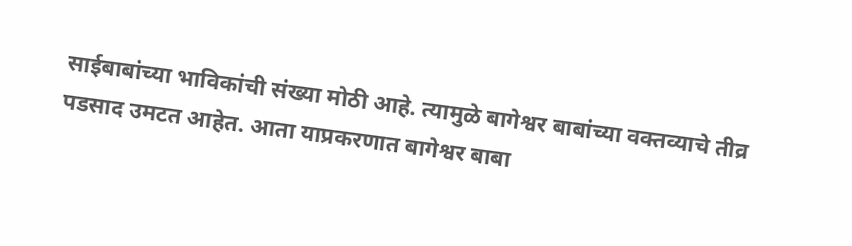साईबाबांच्या भाविकांची संख्या मोठी आहे. त्यामुळे बागेश्वर बाबांच्या वक्तव्याचे तीव्र पडसाद उमटत आहेत. आता याप्रकरणात बागेश्वर बाबा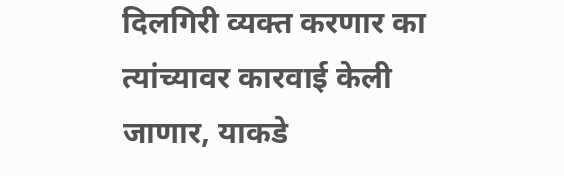दिलगिरी व्यक्त करणार का त्यांच्यावर कारवाई केली जाणार, याकडे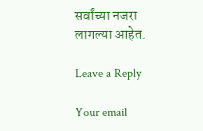सर्वांच्या नजरा लागल्या आहेत.

Leave a Reply

Your email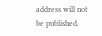address will not be published.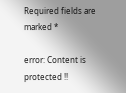Required fields are marked *

error: Content is protected !!